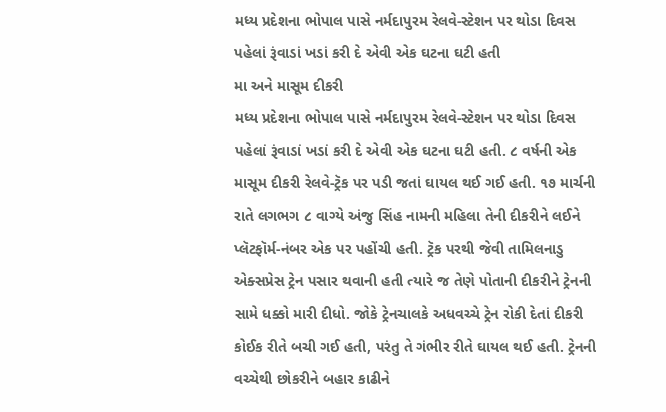મધ્ય પ્રદેશના ભોપાલ પાસે નર્મદાપુરમ રેલવે-સ્ટેશન પર થોડા દિવસ પહેલાં રૂંવાડાં ખડાં કરી દે એવી એક ઘટના ઘટી હતી
મા અને માસૂમ દીકરી
મધ્ય પ્રદેશના ભોપાલ પાસે નર્મદાપુરમ રેલવે-સ્ટેશન પર થોડા દિવસ પહેલાં રૂંવાડાં ખડાં કરી દે એવી એક ઘટના ઘટી હતી. ૮ વર્ષની એક માસૂમ દીકરી રેલવે-ટ્રૅક પર પડી જતાં ઘાયલ થઈ ગઈ હતી. ૧૭ માર્ચની રાતે લગભગ ૮ વાગ્યે અંજુ સિંહ નામની મહિલા તેની દીકરીને લઈને પ્લૅટફૉર્મ-નંબર એક પર પહોંચી હતી. ટ્રૅક પરથી જેવી તામિલનાડુ એક્સપ્રેસ ટ્રેન પસાર થવાની હતી ત્યારે જ તેણે પોતાની દીકરીને ટ્રેનની સામે ધક્કો મારી દીધો. જોકે ટ્રેનચાલકે અધવચ્ચે ટ્રેન રોકી દેતાં દીકરી કોઈક રીતે બચી ગઈ હતી, પરંતુ તે ગંભીર રીતે ઘાયલ થઈ હતી. ટ્રેનની વચ્ચેથી છોકરીને બહાર કાઢીને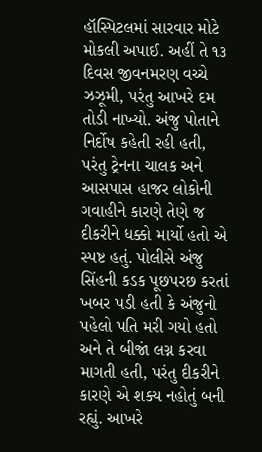હૉસ્પિટલમાં સારવાર મોટે મોકલી અપાઈ. અહીં તે ૧૩ દિવસ જીવનમરણ વચ્ચે ઝઝૂમી, પરંતુ આખરે દમ તોડી નાખ્યો. અંજુ પોતાને નિર્દોષ કહેતી રહી હતી, પરંતુ ટ્રેનના ચાલક અને આસપાસ હાજર લોકોની ગવાહીને કારણે તેણે જ દીકરીને ધક્કો માર્યો હતો એ સ્પષ્ટ હતું. પોલીસે અંજુ સિંહની કડક પૂછપરછ કરતાં ખબર પડી હતી કે અંજુનો પહેલો પતિ મરી ગયો હતો અને તે બીજાં લગ્ન કરવા માગતી હતી, પરંતુ દીકરીને કારણે એ શક્ય નહોતું બની રહ્યું. આખરે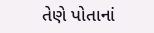તેણે પોતાનાં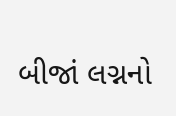બીજાં લગ્નનો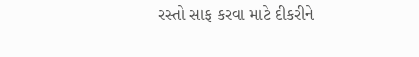રસ્તો સાફ કરવા માટે દીકરીને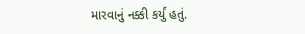મારવાનું નક્કી કર્યું હતું.